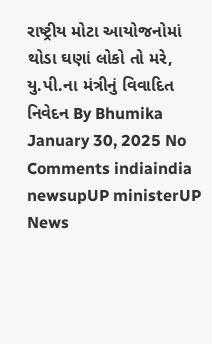રાષ્ટ્રીય મોટા આયોજનોમાં થોડા ઘણાં લોકો તો મરે, યુ.પી.ના મંત્રીનું વિવાદિત નિવેદન By Bhumika January 30, 2025 No Comments indiaindia newsupUP ministerUP News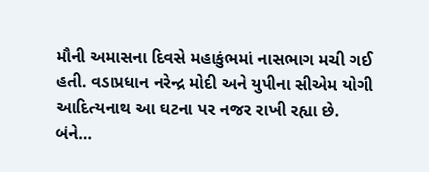મૌની અમાસના દિવસે મહાકુંભમાં નાસભાગ મચી ગઈ હતી. વડાપ્રધાન નરેન્દ્ર મોદી અને યુપીના સીએમ યોગી આદિત્યનાથ આ ઘટના પર નજર રાખી રહ્યા છે. બંને…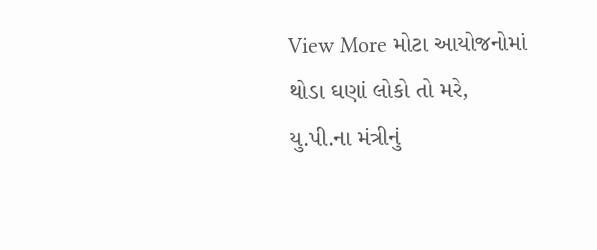View More મોટા આયોજનોમાં થોડા ઘણાં લોકો તો મરે, યુ.પી.ના મંત્રીનું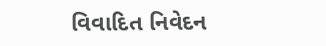વિવાદિત નિવેદન